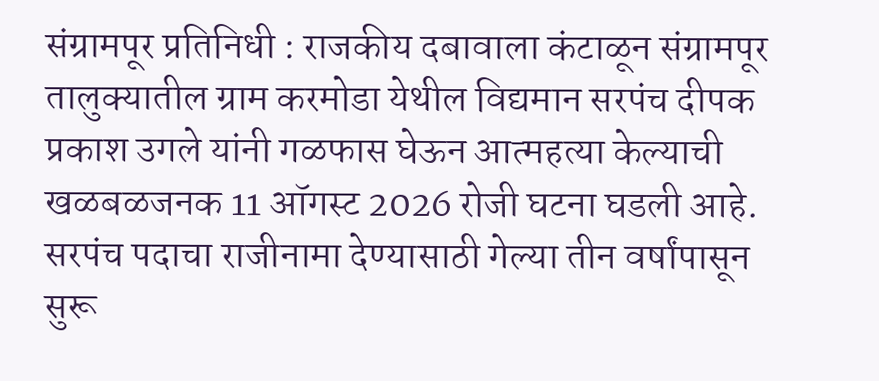संग्रामपूर प्रतिनिधी : राजकीय दबावाला कंटाळून संग्रामपूर तालुक्यातील ग्राम करमोडा येथील विद्यमान सरपंच दीपक प्रकाश उगले यांनी गळफास घेऊन आत्महत्या केल्याची खळबळजनक 11 ऑगस्ट 2026 रोजी घटना घडली आहे. सरपंच पदाचा राजीनामा देण्यासाठी गेल्या तीन वर्षांपासून सुरू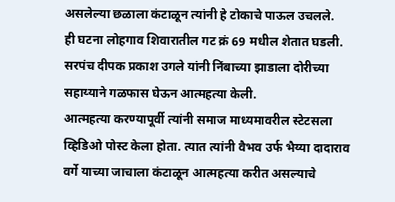असलेल्या छळाला कंटाळून त्यांनी हे टोकाचे पाऊल उचलले.
ही घटना लोहगाव शिवारातील गट क्रं 69 मधील शेतात घडली. सरपंच दीपक प्रकाश उगले यांनी निंबाच्या झाडाला दोरीच्या सहाय्याने गळफास घेऊन आत्महत्या केली.
आत्महत्या करण्यापूर्वी त्यांनी समाज माध्यमावरील स्टेटसला व्हिडिओ पोस्ट केला होता. त्यात त्यांनी वैभव उर्फ भैय्या दादाराव वर्गे याच्या जाचाला कंटाळून आत्महत्या करीत असल्याचे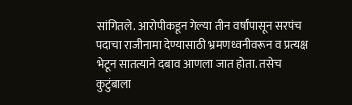सांगितले. आरोपीकडून गेल्या तीन वर्षांपासून सरपंच पदाचा राजीनामा देण्यासाठी भ्रमणध्वनीवरून व प्रत्यक्ष भेटून सातत्याने दबाव आणला जात होता. तसेच कुटुंबाला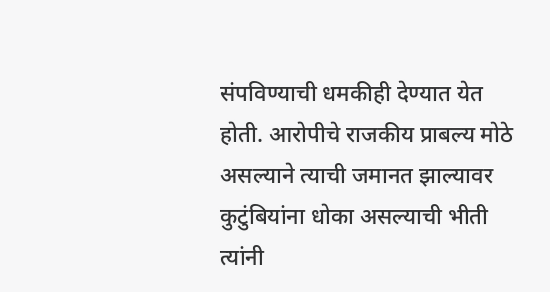संपविण्याची धमकीही देण्यात येत होती. आरोपीचे राजकीय प्राबल्य मोठे असल्याने त्याची जमानत झाल्यावर कुटुंबियांना धोका असल्याची भीती त्यांनी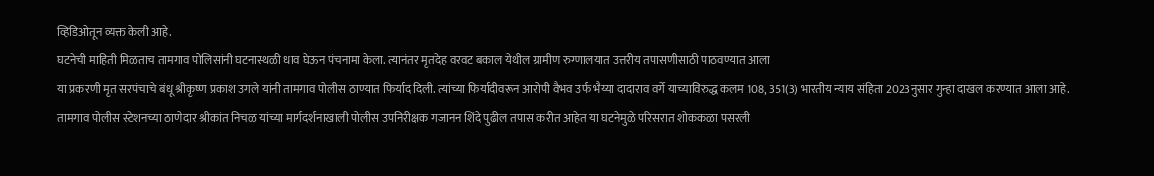व्हिडिओतून व्यक्त केली आहे.
घटनेची माहिती मिळताच तामगाव पोलिसांनी घटनास्थळी धाव घेऊन पंचनामा केला. त्यानंतर मृतदेह वरवट बकाल येथील ग्रामीण रुग्णालयात उत्तरीय तपासणीसाठी पाठवण्यात आला
या प्रकरणी मृत सरपंचाचे बंधू श्रीकृष्ण प्रकाश उगले यांनी तामगाव पोलीस ठाण्यात फिर्याद दिली. त्यांच्या फिर्यादीवरून आरोपी वैभव उर्फ भैय्या दादाराव वर्गे याच्याविरुद्ध कलम 108, 351(3) भारतीय न्याय संहिता 2023नुसार गुन्हा दाखल करण्यात आला आहे.
तामगाव पोलीस स्टेशनच्या ठाणेदार श्रीकांत निचळ यांच्या मार्गदर्शनाखाली पोलीस उपनिरीक्षक गजानन शिंदे पुढील तपास करीत आहेत या घटनेमुळे परिसरात शोककळा पसरली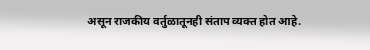असून राजकीय वर्तुळातूनही संताप व्यक्त होत आहे.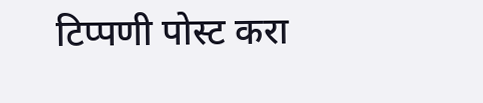टिप्पणी पोस्ट करा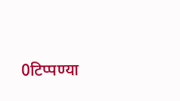0टिप्पण्या